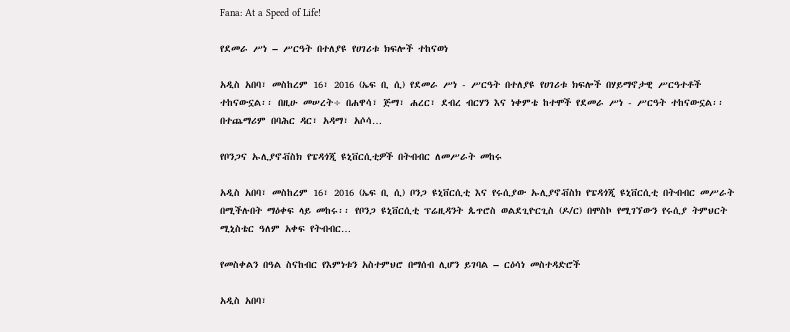Fana: At a Speed of Life!

የደመራ ሥነ – ሥርዓት በተለያዩ የሀገሪቱ ክፍሎች ተከናወነ

አዲስ አበባ፣ መስከረም 16፣ 2016 (ኤፍ ቢ ሲ) የደመራ ሥነ - ሥርዓት በተለያዩ የሀገሪቱ ክፍሎች በሃይማኖታዊ ሥርዓተቶች ተከናውኗል፡፡ በዚሁ መሠረት÷ በሐዋሳ፣ ጅማ፣ ሐረር፣ ደብረ ብርሃን እና ነቀምቴ ከተሞች የደመራ ሥነ - ሥርዓት ተከናውኗል፡፡ በተጨማሪም በባሕር ዳር፣ አዳማ፣ አሶሳ…

የቦንጋና ኡሊያኖቭስክ የፔዳጎጂ ዩኒቨርሲቲዎች በትብብር ለመሥራት መከሩ

አዲስ አበባ፣ መስከረም 16፣ 2016 (ኤፍ ቢ ሲ) ቦንጋ ዩኒቨርሲቲ እና የሩሲያው ኡሊያኖቭስክ የፔዳጎጂ ዩኒቨርሲቲ በትብብር መሥራት በሚችሉበት ማዕቀፍ ላይ መከሩ፡፡ የቦንጋ ዩኒቨርሲቲ ፕሬዚዳንት ጴጥሮስ ወልደጊዮርጊስ (ዶ/ር) በሞስኮ የሚገኘውን የሩሲያ ትምህርት ሚኒስቴር ዓለም አቀፍ የትብብር…

የመስቀልን በዓል ስናከብር የእምነቱን አስተምህሮ በማሰብ ሊሆን ይገባል – ርዕሳነ መስተዳድሮች

አዲስ አበባ፣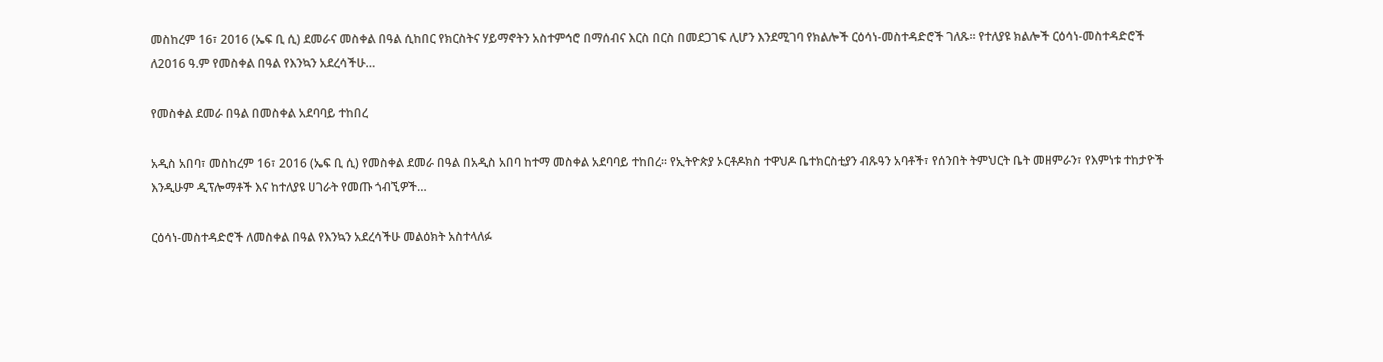መስከረም 16፣ 2016 (ኤፍ ቢ ሲ) ደመራና መስቀል በዓል ሲከበር የክርስትና ሃይማኖትን አስተምኅሮ በማሰብና እርስ በርስ በመደጋገፍ ሊሆን እንደሚገባ የክልሎች ርዕሳነ-መስተዳድሮች ገለጹ፡፡ የተለያዩ ክልሎች ርዕሳነ-መስተዳድሮች ለ2016 ዓ.ም የመስቀል በዓል የእንኳን አደረሳችሁ…

የመስቀል ደመራ በዓል በመስቀል አደባባይ ተከበረ

አዲስ አበባ፣ መስከረም 16፣ 2016 (ኤፍ ቢ ሲ) የመስቀል ደመራ በዓል በአዲስ አበባ ከተማ መስቀል አደባባይ ተከበረ፡፡ የኢትዮጵያ ኦርቶዶክስ ተዋህዶ ቤተክርስቲያን ብጹዓን አባቶች፣ የሰንበት ትምህርት ቤት መዘምራን፣ የእምነቱ ተከታዮች እንዲሁም ዲፕሎማቶች እና ከተለያዩ ሀገራት የመጡ ጎብኚዎች…

ርዕሳነ-መስተዳድሮች ለመስቀል በዓል የእንኳን አደረሳችሁ መልዕክት አስተላለፉ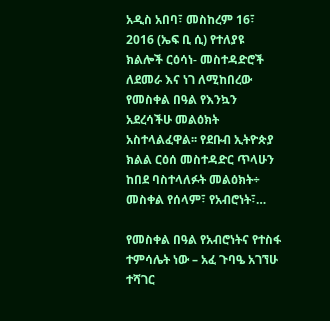አዲስ አበባ፣ መስከረም 16፣ 2016 (ኤፍ ቢ ሲ) የተለያዩ ክልሎች ርዕሳነ- መስተዳድሮች ለደመራ እና ነገ ለሚከበረው የመስቀል በዓል የእንኳን አደረሳችሁ መልዕክት አስተላልፈዋል፡፡ የደቡብ ኢትዮጵያ ክልል ርዕሰ መስተዳድር ጥላሁን ከበደ ባስተላለፉት መልዕክት÷ መስቀል የሰላም፣ የአብሮነት፣…

የመስቀል በዓል የአብሮነትና የተስፋ ተምሳሌት ነው – አፈ ጉባዔ አገኘሁ ተሻገር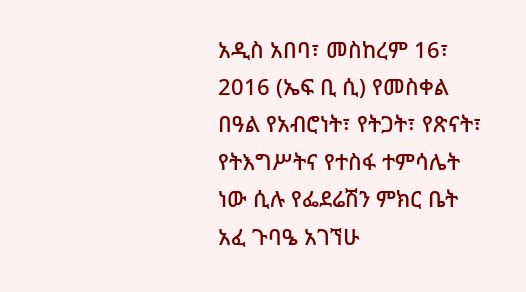አዲስ አበባ፣ መስከረም 16፣ 2016 (ኤፍ ቢ ሲ) የመስቀል በዓል የአብሮነት፣ የትጋት፣ የጽናት፣ የትእግሥትና የተስፋ ተምሳሌት ነው ሲሉ የፌደሬሽን ምክር ቤት አፈ ጉባዔ አገኘሁ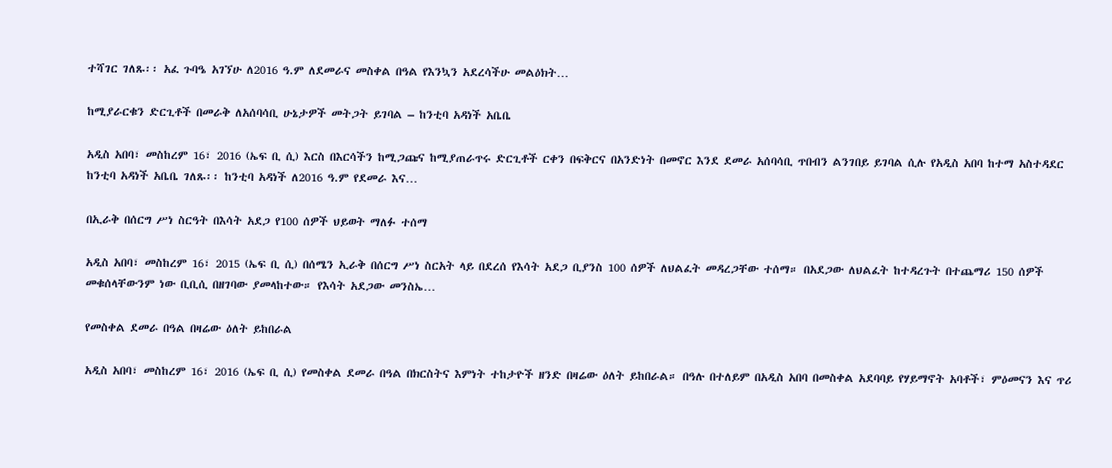ተሻገር ገለጹ፡፡ አፈ ጉባዔ አገኘሁ ለ2016 ዓ.ም ለደመራና መስቀል በዓል የእንኳን አደረሳችሁ መልዕክት…

ከሚያራርቁን ድርጊቶች በመራቅ ለአሰባሳቢ ሁኔታዎች መትጋት ይገባል – ከንቲባ አዳነች አቤቤ

አዲስ አበባ፣ መስከረም 16፣ 2016 (ኤፍ ቢ ሲ) እርስ በእርሳችን ከሚጋጩና ከሚያጠራጥሩ ድርጊቶች ርቀን በፍቅርና በአንድነት በመኖር እንደ ደመራ አሰባሳቢ ጥበብን ልንገበይ ይገባል ሲሉ የአዲስ አበባ ከተማ አስተዳደር ከንቲባ አዳነች አቤቤ ገለጹ፡፡ ከንቲባ አዳነች ለ2016 ዓ.ም የደመራ እና…

በኢራቅ በሰርግ ሥነ ስርዓት በእሳት አደጋ የ100 ሰዎች ህይወት ማለፉ ተሰማ

አዲስ አበባ፣ መስከረም 16፣ 2015 (ኤፍ ቢ ሲ) በሰሜን ኢራቅ በሰርግ ሥነ ስርአት ላይ በደረሰ የእሳት አደጋ ቢያንስ 100 ሰዎች ለህልፈት መዳረጋቸው ተሰማ። በአደጋው ለህልፈት ከተዳረጉት በተጨማሪ 150 ሰዎች መቁሰላቸውንም ነው ቢቢሲ በዘገባው ያመላከተው። የእሳት አደጋው መንስኤ…

የመስቀል ደመራ በዓል በዛሬው ዕለት ይከበራል

አዲስ አበባ፣ መስከረም 16፣ 2016 (ኤፍ ቢ ሲ) የመስቀል ደመራ በዓል በክርስትና እምነት ተከታዮች ዘንድ በዛሬው ዕለት ይከበራል። በዓሉ በተለይም በአዲስ አበባ በመስቀል አደባባይ የሃይማኖት አባቶች፣ ምዕመናን እና ጥሪ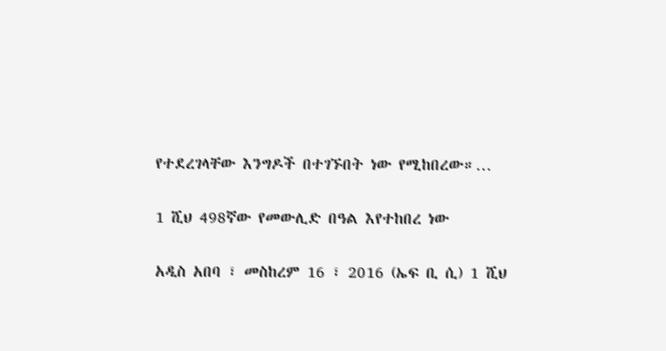የተደረገላቸው እንግዶች በተገኙበት ነው የሚከበረው።…

1 ሺህ 498ኛው የመውሊድ በዓል እየተከበረ ነው

አዲስ አበባ ፣ መስከረም 16 ፣ 2016 (ኤፍ ቢ ሲ) 1 ሺህ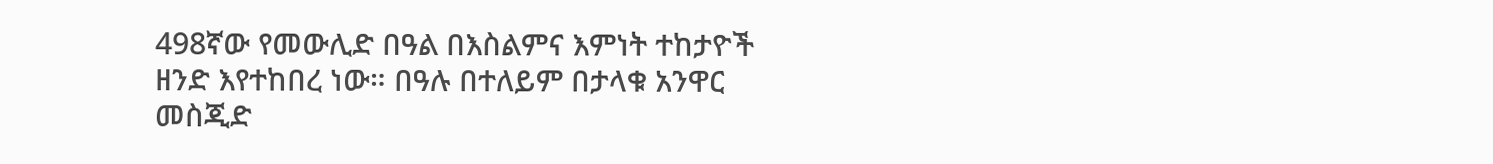498ኛው የመውሊድ በዓል በእስልምና እምነት ተከታዮች ዘንድ እየተከበረ ነው። በዓሉ በተለይም በታላቁ አንዋር መስጂድ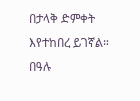በታላቅ ድምቀት እየተከበረ ይገኛል። በዓሉ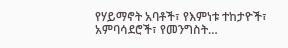የሃይማኖት አባቶች፣ የእምነቱ ተከታዮች፣ አምባሳደሮች፣ የመንግስት…